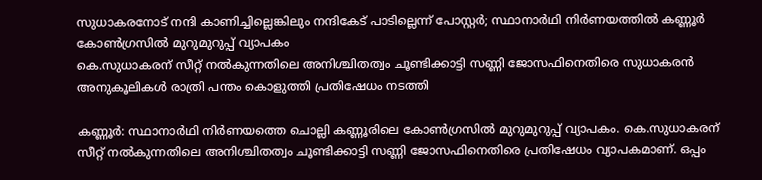സുധാകരനോട് നന്ദി കാണിച്ചില്ലെങ്കിലും നന്ദികേട് പാടില്ലെന്ന് പോസ്റ്റർ; സ്ഥാനാർഥി നിർണയത്തിൽ കണ്ണൂർ കോൺഗ്രസിൽ മുറുമുറുപ്പ് വ്യാപകം
കെ.സുധാകരന് സീറ്റ് നൽകുന്നതിലെ അനിശ്ചിതത്വം ചൂണ്ടിക്കാട്ടി സണ്ണി ജോസഫിനെതിരെ സുധാകരൻ അനുകൂലികൾ രാത്രി പന്തം കൊളുത്തി പ്രതിഷേധം നടത്തി

കണ്ണൂർ: സ്ഥാനാർഥി നിർണയത്തെ ചൊല്ലി കണ്ണൂരിലെ കോൺഗ്രസിൽ മുറുമുറുപ്പ് വ്യാപകം. കെ.സുധാകരന് സീറ്റ് നൽകുന്നതിലെ അനിശ്ചിതത്വം ചൂണ്ടിക്കാട്ടി സണ്ണി ജോസഫിനെതിരെ പ്രതിഷേധം വ്യാപകമാണ്. ഒപ്പം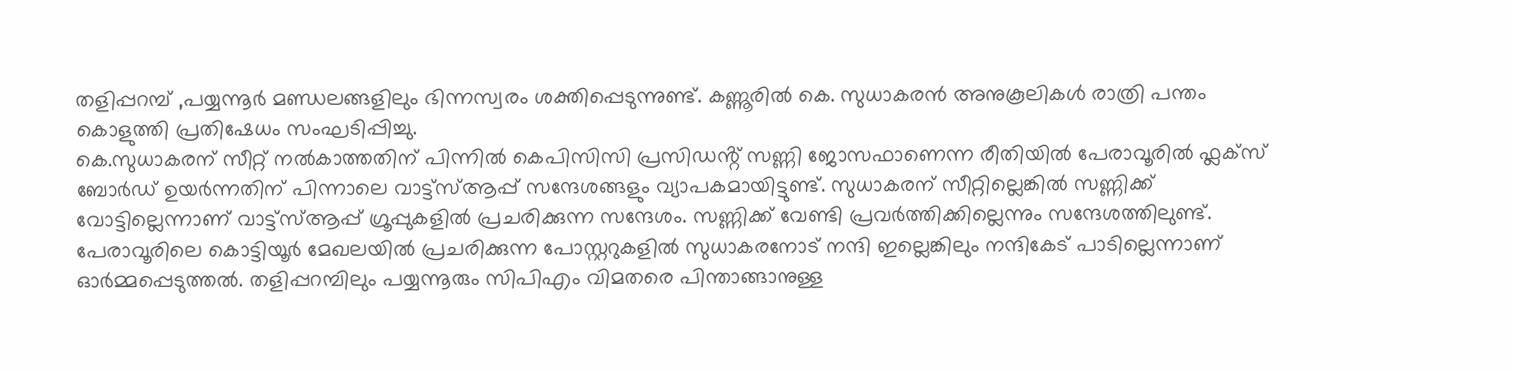തളിപ്പറമ്പ് ,പയ്യന്നൂർ മണ്ഡലങ്ങളിലും ഭിന്നസ്വരം ശക്തിപ്പെടുന്നുണ്ട്. കണ്ണൂരിൽ കെ. സുധാകരൻ അനുകൂലികൾ രാത്രി പന്തം കൊളുത്തി പ്രതിഷേധം സംഘടിപ്പിച്ചു.
കെ.സുധാകരന് സീറ്റ് നൽകാത്തതിന് പിന്നിൽ കെപിസിസി പ്രസിഡൻ്റ് സണ്ണി ജോസഫാണെന്ന രീതിയിൽ പേരാവൂരിൽ ഫ്ലക്സ് ബോർഡ് ഉയർന്നതിന് പിന്നാലെ വാട്ട്സ്ആപ്പ് സന്ദേശങ്ങളും വ്യാപകമായിട്ടുണ്ട്. സുധാകരന് സീറ്റില്ലെങ്കിൽ സണ്ണിക്ക് വോട്ടില്ലെന്നാണ് വാട്ട്സ്ആപ്പ് ഗ്രൂപ്പുകളിൽ പ്രചരിക്കുന്ന സന്ദേശം. സണ്ണിക്ക് വേണ്ടി പ്രവർത്തിക്കില്ലെന്നും സന്ദേശത്തിലുണ്ട്.
പേരാവൂരിലെ കൊട്ടിയൂർ മേഖലയിൽ പ്രചരിക്കുന്ന പോസ്റ്ററുകളിൽ സുധാകരനോട് നന്ദി ഇല്ലെങ്കിലും നന്ദികേട് പാടില്ലെന്നാണ് ഓർമ്മപ്പെടുത്തൽ. തളിപ്പറമ്പിലും പയ്യന്നൂരും സിപിഎം വിമതരെ പിന്താങ്ങാനുള്ള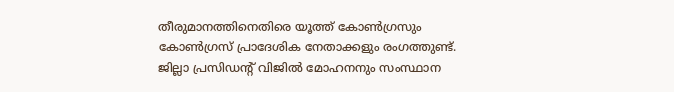തീരുമാനത്തിനെതിരെ യൂത്ത് കോൺഗ്രസും കോൺഗ്രസ് പ്രാദേശിക നേതാക്കളും രംഗത്തുണ്ട്. ജില്ലാ പ്രസിഡന്റ് വിജിൽ മോഹനനും സംസ്ഥാന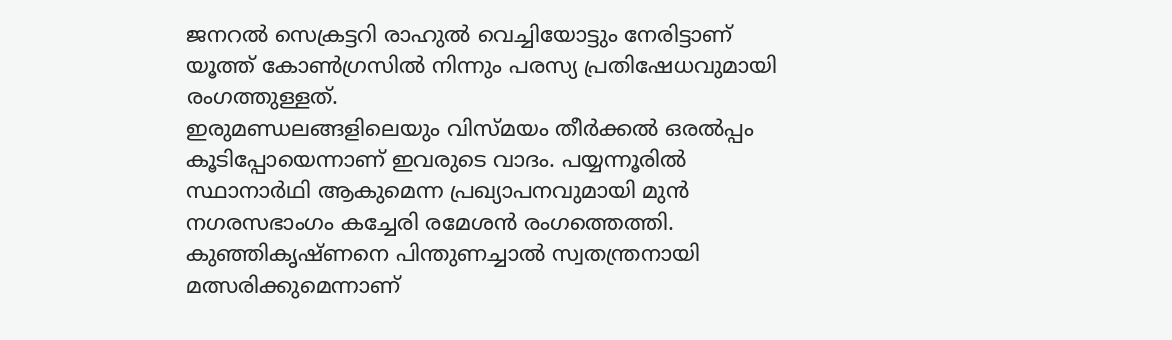ജനറൽ സെക്രട്ടറി രാഹുൽ വെച്ചിയോട്ടും നേരിട്ടാണ് യൂത്ത് കോൺഗ്രസിൽ നിന്നും പരസ്യ പ്രതിഷേധവുമായി രംഗത്തുള്ളത്.
ഇരുമണ്ഡലങ്ങളിലെയും വിസ്മയം തീർക്കൽ ഒരൽപ്പം കൂടിപ്പോയെന്നാണ് ഇവരുടെ വാദം. പയ്യന്നൂരിൽ സ്ഥാനാർഥി ആകുമെന്ന പ്രഖ്യാപനവുമായി മുൻ നഗരസഭാംഗം കച്ചേരി രമേശൻ രംഗത്തെത്തി. കുഞ്ഞികൃഷ്ണനെ പിന്തുണച്ചാൽ സ്വതന്ത്രനായി മത്സരിക്കുമെന്നാണ്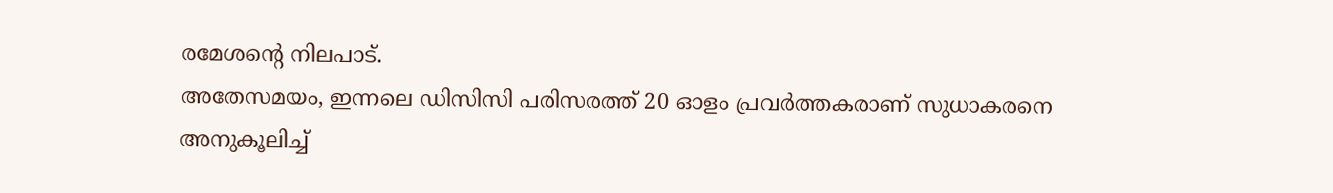രമേശൻ്റെ നിലപാട്.
അതേസമയം, ഇന്നലെ ഡിസിസി പരിസരത്ത് 20 ഓളം പ്രവർത്തകരാണ് സുധാകരനെ അനുകൂലിച്ച്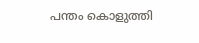പന്തം കൊളുത്തി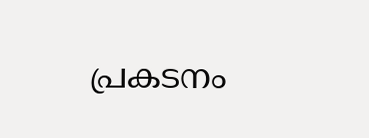പ്രകടനം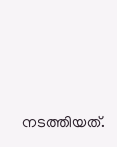നടത്തിയത്.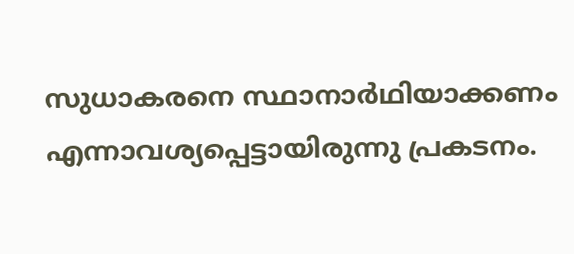സുധാകരനെ സ്ഥാനാർഥിയാക്കണം എന്നാവശ്യപ്പെട്ടായിരുന്നു പ്രകടനം.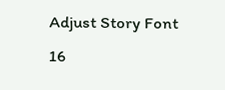Adjust Story Font
16